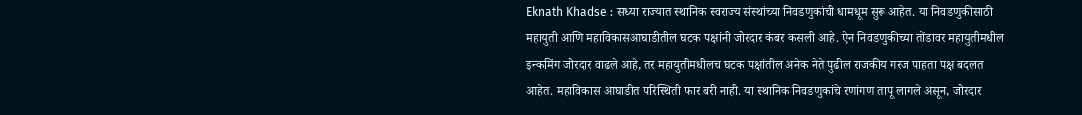Eknath Khadse : सध्या राज्यात स्थानिक स्वराज्य संस्थांच्या निवडणुकांची धामधूम सुरू आहेत. या निवडणुकीसाठी महायुती आणि महाविकासआघाडीतील घटक पक्षांनी जोरदार कंबर कसली आहे. ऐन निवडणुकीच्या तोंडावर महायुतीमधील इन्कमिंग जोरदार वाढले आहे, तर महायुतीमधीलच घटक पक्षांतील अनेक नेते पुढील राजकीय गरज पाहता पक्ष बदलत आहेत. महाविकास आघाडीत परिस्थिती फार बरी नाही. या स्थानिक निवडणुकांचे रणांगण तापू लागले असून, जोरदार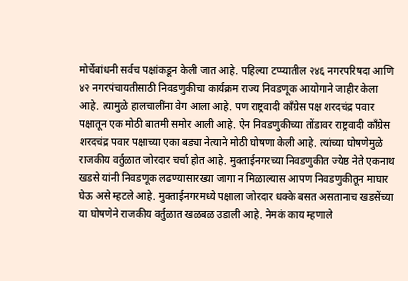मोर्चेबांधनी सर्वच पक्षांकडून केली जात आहे. पहिल्या टप्प्यातील २४६ नगरपरिषदा आणि ४२ नगरपंचायतीसाठी निवडणुकीचा कार्यक्रम राज्य निवडणूक आयोगाने जाहीर केला आहे. त्यामुळे हालचालींना वेग आला आहे. पण राष्ट्रवादी काँग्रेस पक्ष शरदचंद्र पवार पक्षातून एक मोठी बातमी समोर आली आहे. ऐन निवडणुकीच्या तोंडावर राष्ट्रवादी काँग्रेस शरदचंद्र पवार पक्षाच्या एका बड्या नेत्याने मोठी घोषणा केली आहे. त्यांच्या घोषणेमुळे राजकीय वर्तुळात जोरदार चर्चा होत आहे. मुक्ताईनगरच्या निवडणुकीत ज्येष्ठ नेते एकनाथ खडसे यांनी निवडणूक लढण्यासारख्या जागा न मिळाल्यास आपण निवडणुकीतून माघार घेऊ असे म्हटले आहे. मुक्ताईनगरमध्ये पक्षाला जोरदार धक्के बसत असतानाच खडसेंच्या या घोषणेने राजकीय वर्तुळात खळबळ उडाली आहे. नेमकं काय म्हणाले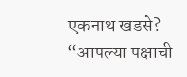एकनाथ खडसे? “आपल्या पक्षाची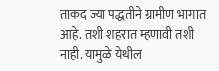ताकद ज्या पद्धतीने ग्रामीण भागात आहे. तशी शहरात म्हणावी तशी नाही. यामुळे येथील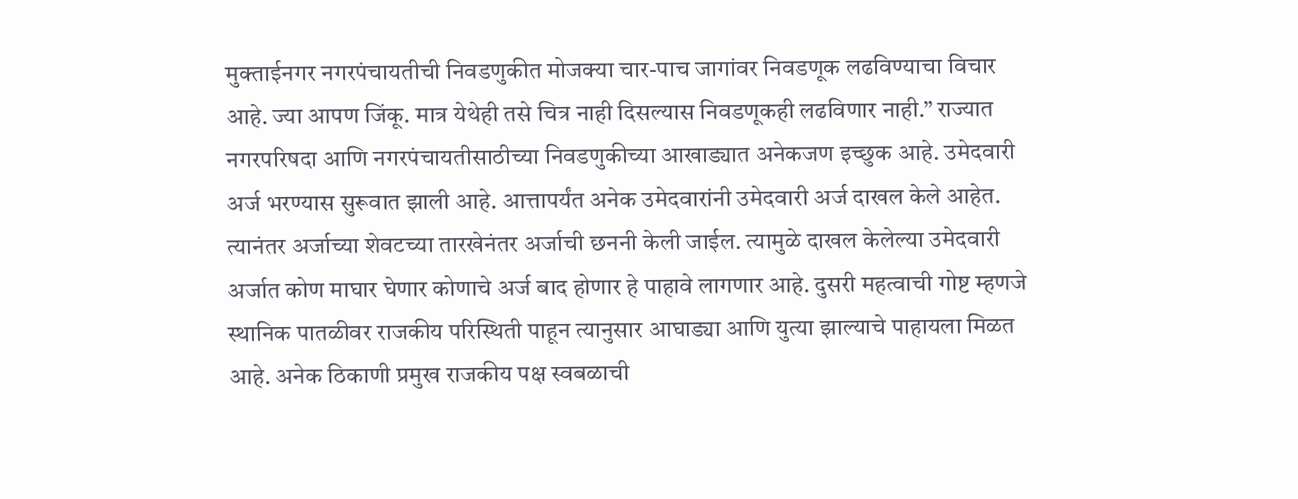मुक्ताईनगर नगरपंचायतीची निवडणुकीत मोजक्या चार-पाच जागांवर निवडणूक लढविण्याचा विचार आहे. ज्या आपण जिंकू. मात्र येथेही तसे चित्र नाही दिसल्यास निवडणूकही लढविणार नाही.” राज्यात नगरपरिषदा आणि नगरपंचायतीसाठीच्या निवडणुकीच्या आखाड्यात अनेकजण इच्छुक आहे. उमेदवारी अर्ज भरण्यास सुरूवात झाली आहे. आत्तापर्यंत अनेक उमेदवारांनी उमेदवारी अर्ज दाखल केले आहेत. त्यानंतर अर्जाच्या शेवटच्या तारखेनंतर अर्जाची छननी केली जाईल. त्यामुळे दाखल केलेल्या उमेदवारी अर्जात कोण माघार घेणार कोणाचे अर्ज बाद होणार हे पाहावे लागणार आहे. दुसरी महत्वाची गोष्ट म्हणजे स्थानिक पातळीवर राजकीय परिस्थिती पाहून त्यानुसार आघाड्या आणि युत्या झाल्याचे पाहायला मिळत आहे. अनेक ठिकाणी प्रमुख राजकीय पक्ष स्वबळाची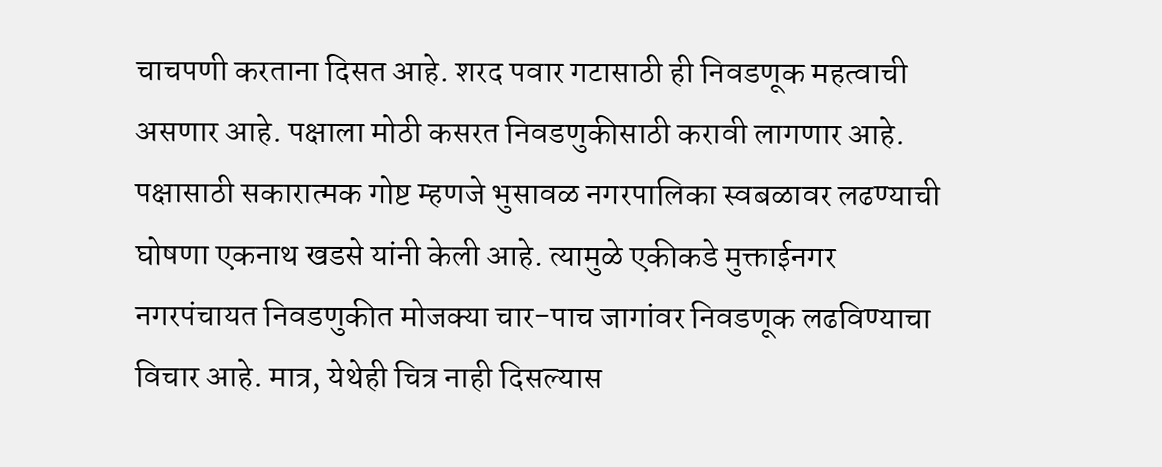चाचपणी करताना दिसत आहे. शरद पवार गटासाठी ही निवडणूक महत्वाची असणार आहे. पक्षाला मोठी कसरत निवडणुकीसाठी करावी लागणार आहे. पक्षासाठी सकारात्मक गोष्ट म्हणजे भुसावळ नगरपालिका स्वबळावर लढण्याची घोषणा एकनाथ खडसे यांनी केली आहे. त्यामुळे एकीकडे मुक्ताईनगर नगरपंचायत निवडणुकीत मोजक्या चार-पाच जागांवर निवडणूक लढविण्याचा विचार आहे. मात्र, येथेही चित्र नाही दिसल्यास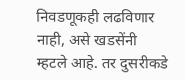निवडणूकही लढविणार नाही, असे खडसेंनी म्हटले आहे. तर दुसरीकडे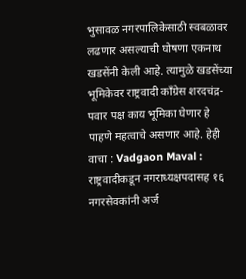भुसावळ नगरपालिकेसाठी स्वबळावर लढणार असल्याची घोषणा एकनाथ खडसेंनी केली आहे. त्यामुळे खडसेंच्या भूमिकेवर राष्ट्रवादी काँग्रेस शरदचंद्र- पवार पक्ष काय भूमिका घेणार हे पाहणे महत्वाचे असणार आहे. हेही वाचा : Vadgaon Maval : राष्ट्रवादीकडून नगराध्यक्षपदासह १६ नगरसेवकांनी अर्ज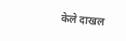केले दाखल